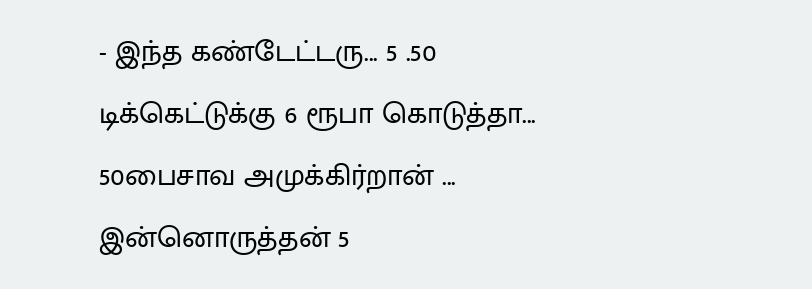- இந்த கண்டேட்டரு... 5 .50 டிக்கெட்டுக்கு 6 ரூபா கொடுத்தா... 50பைசாவ அமுக்கிர்றான் ... இன்னொருத்தன் 5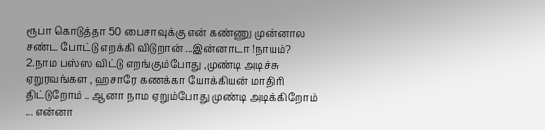ரூபா கொடுத்தா 50 பைசாவுக்கு என் கண்ணு முன்னால சண்ட போட்டு எறக்கி விடுறான் ...இன்னாடா !நாயம்?
2.நாம பஸ்ஸ விட்டு எறங்கும்போது ,முண்டி அடிச்சு ஏறுரவங்கள , ஹசாரே கணக்கா யோக்கியன் மாதிரி திட்டுறோம் .. ஆனா நாம ஏறும்போது முண்டி அடிக்கிறோம் ... என்னா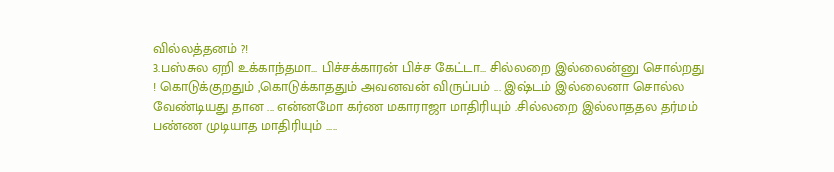வில்லத்தனம் ?!
3.பஸ்சுல ஏறி உக்காந்தமா... பிச்சக்காரன் பிச்ச கேட்டா... சில்லறை இல்லைன்னு சொல்றது ! கொடுக்குறதும் ,கொடுக்காததும் அவனவன் விருப்பம் ... இஷ்டம் இல்லைனா சொல்ல வேண்டியது தான ... என்னமோ கர்ண மகாராஜா மாதிரியும் .சில்லறை இல்லாததல தர்மம் பண்ண முடியாத மாதிரியும் .....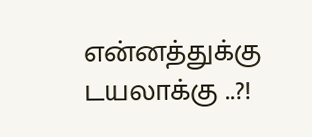என்னத்துக்கு டயலாக்கு ..?!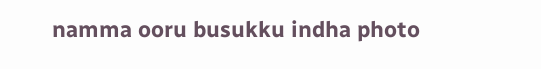namma ooru busukku indha photo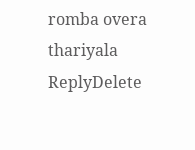romba overa thariyala
ReplyDelete